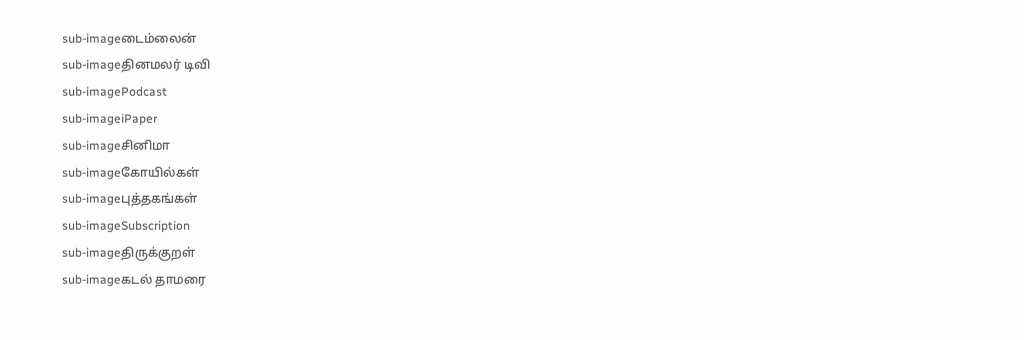sub-imageடைம்லைன்
sub-imageதினமலர் டிவி
sub-imagePodcast
sub-imageiPaper
sub-imageசினிமா
sub-imageகோயில்கள்
sub-imageபுத்தகங்கள்
sub-imageSubscription
sub-imageதிருக்குறள்
sub-imageகடல் தாமரை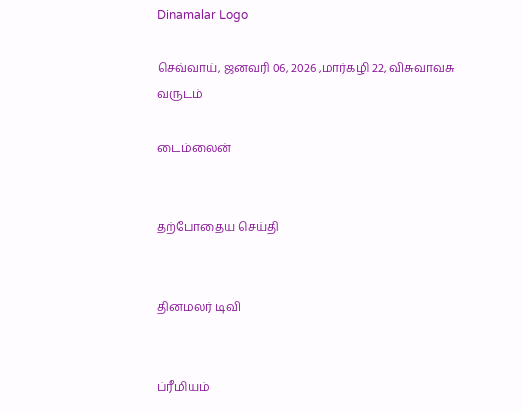Dinamalar Logo

செவ்வாய், ஜனவரி 06, 2026 ,மார்கழி 22, விசுவாவசு வருடம்

டைம்லைன்


தற்போதைய செய்தி


தினமலர் டிவி


ப்ரீமியம்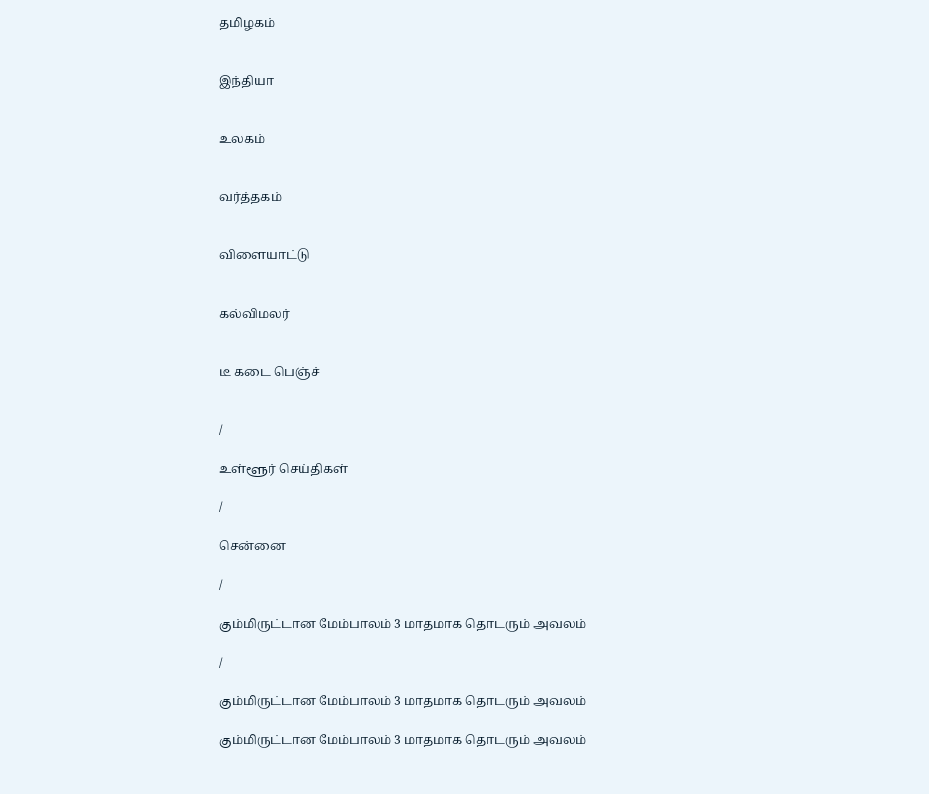தமிழகம்


இந்தியா


உலகம்


வர்த்தகம்


விளையாட்டு


கல்விமலர்


டீ கடை பெஞ்ச்


/

உள்ளூர் செய்திகள்

/

சென்னை

/

கும்மிருட்டான மேம்பாலம் 3 மாதமாக தொடரும் அவலம்

/

கும்மிருட்டான மேம்பாலம் 3 மாதமாக தொடரும் அவலம்

கும்மிருட்டான மேம்பாலம் 3 மாதமாக தொடரும் அவலம்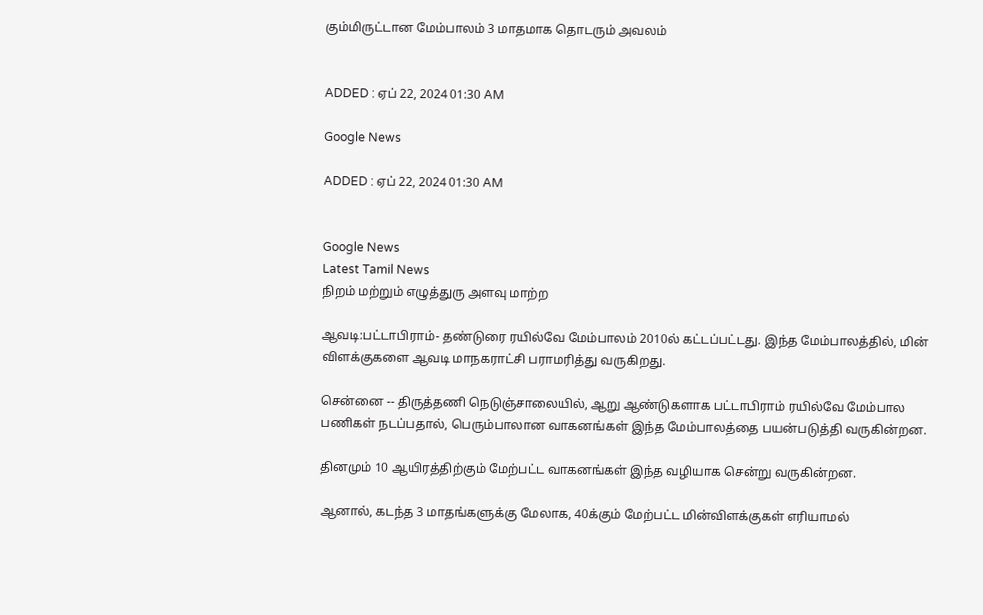கும்மிருட்டான மேம்பாலம் 3 மாதமாக தொடரும் அவலம்


ADDED : ஏப் 22, 2024 01:30 AM

Google News

ADDED : ஏப் 22, 2024 01:30 AM


Google News
Latest Tamil News
நிறம் மற்றும் எழுத்துரு அளவு மாற்ற

ஆவடி:பட்டாபிராம்- தண்டுரை ரயில்வே மேம்பாலம் 2010ல் கட்டப்பட்டது. இந்த மேம்பாலத்தில், மின் விளக்குகளை ஆவடி மாநகராட்சி பராமரித்து வருகிறது.

சென்னை -- திருத்தணி நெடுஞ்சாலையில், ஆறு ஆண்டுகளாக பட்டாபிராம் ரயில்வே மேம்பால பணிகள் நடப்பதால், பெரும்பாலான வாகனங்கள் இந்த மேம்பாலத்தை பயன்படுத்தி வருகின்றன.

தினமும் 10 ஆயிரத்திற்கும் மேற்பட்ட வாகனங்கள் இந்த வழியாக சென்று வருகின்றன.

ஆனால், கடந்த 3 மாதங்களுக்கு மேலாக, 40க்கும் மேற்பட்ட மின்விளக்குகள் எரியாமல்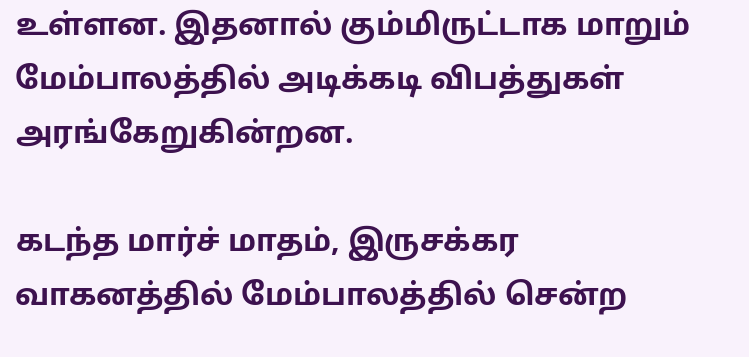உள்ளன. இதனால் கும்மிருட்டாக மாறும் மேம்பாலத்தில் அடிக்கடி விபத்துகள் அரங்கேறுகின்றன.

கடந்த மார்ச் மாதம், இருசக்கர வாகனத்தில் மேம்பாலத்தில் சென்ற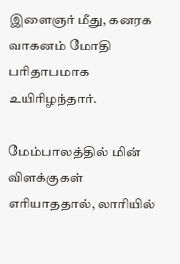இளைஞர் மீது, கனரக வாகனம் மோதி பரிதாபமாக உயிரிழந்தார்.

மேம்பாலத்தில் மின் விளக்குகள் எரியாததால், லாரியில்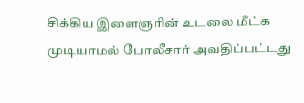சிக்கிய இளைஞரின் உடலை மீட்க முடியாமல் போலீசார் அவதிப்பட்டது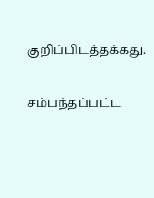குறிப்பிடத்தக்கது.

சம்பந்தப்பட்ட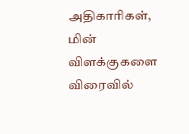அதிகாரிகள், மின் விளக்குகளை விரைவில்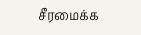சீரமைக்க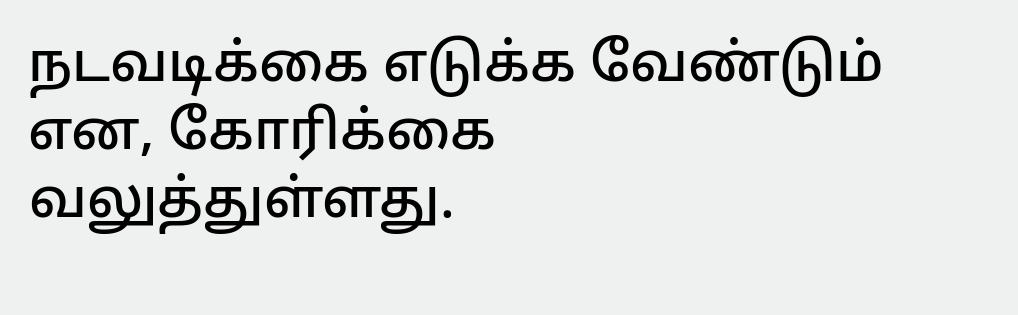நடவடிக்கை எடுக்க வேண்டும் என, கோரிக்கை வலுத்துள்ளது.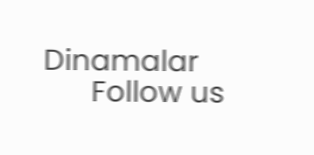Dinamalar
      Follow us